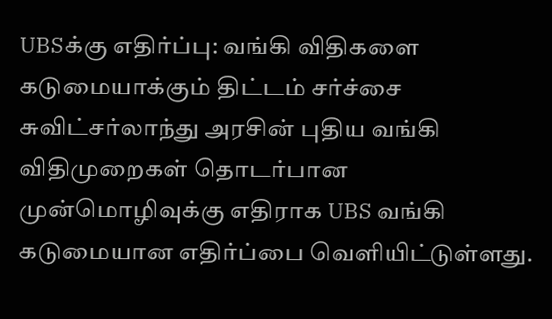UBSக்கு எதிர்ப்பு: வங்கி விதிகளை கடுமையாக்கும் திட்டம் சர்ச்சை
சுவிட்சர்லாந்து அரசின் புதிய வங்கி விதிமுறைகள் தொடர்பான முன்மொழிவுக்கு எதிராக UBS வங்கி கடுமையான எதிர்ப்பை வெளியிட்டுள்ளது.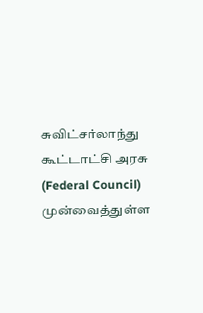சுவிட்சர்லாந்து கூட்டாட்சி அரசு (Federal Council) முன்வைத்துள்ள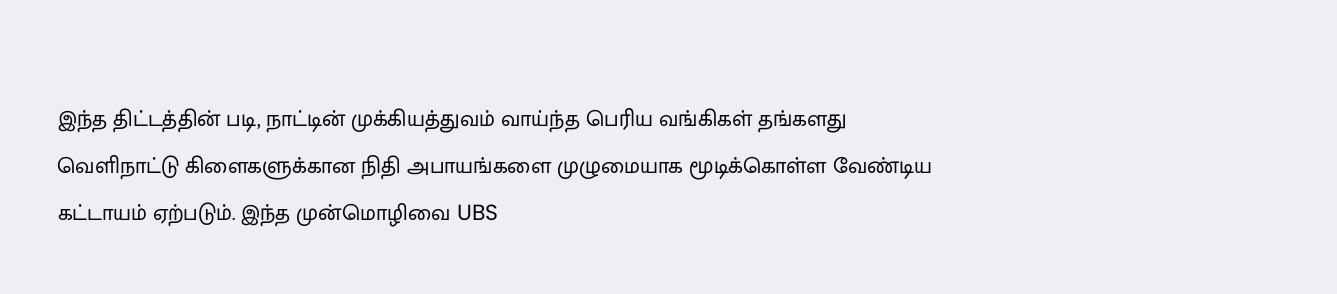இந்த திட்டத்தின் படி, நாட்டின் முக்கியத்துவம் வாய்ந்த பெரிய வங்கிகள் தங்களது வெளிநாட்டு கிளைகளுக்கான நிதி அபாயங்களை முழுமையாக மூடிக்கொள்ள வேண்டிய கட்டாயம் ஏற்படும். இந்த முன்மொழிவை UBS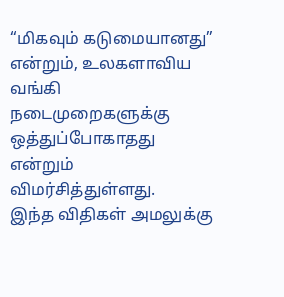“மிகவும் கடுமையானது” என்றும், உலகளாவிய வங்கி நடைமுறைகளுக்கு ஒத்துப்போகாதது என்றும் விமர்சித்துள்ளது.
இந்த விதிகள் அமலுக்கு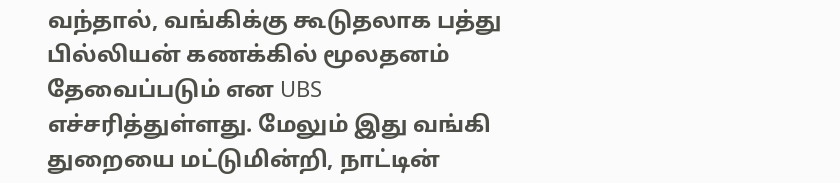வந்தால், வங்கிக்கு கூடுதலாக பத்து பில்லியன் கணக்கில் மூலதனம் தேவைப்படும் என UBS எச்சரித்துள்ளது. மேலும் இது வங்கி துறையை மட்டுமின்றி, நாட்டின்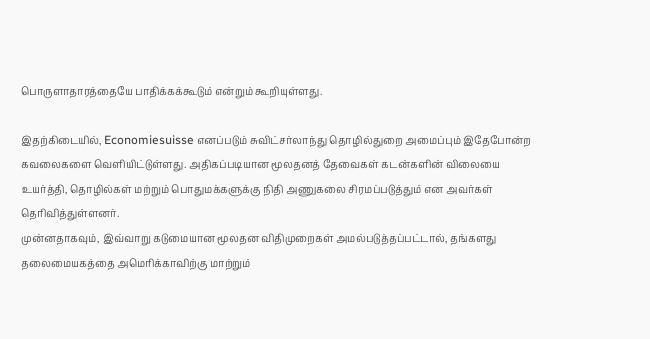பொருளாதாரத்தையே பாதிக்கக்கூடும் என்றும் கூறியுள்ளது.

இதற்கிடையில், Economiesuisse எனப்படும் சுவிட்சர்லாந்து தொழில்துறை அமைப்பும் இதேபோன்ற கவலைகளை வெளியிட்டுள்ளது. அதிகப்படியான மூலதனத் தேவைகள் கடன்களின் விலையை உயர்த்தி, தொழில்கள் மற்றும் பொதுமக்களுக்கு நிதி அணுகலை சிரமப்படுத்தும் என அவர்கள் தெரிவித்துள்ளனர்.
முன்னதாகவும், இவ்வாறு கடுமையான மூலதன விதிமுறைகள் அமல்படுத்தப்பட்டால், தங்களது தலைமையகத்தை அமெரிக்காவிற்கு மாற்றும்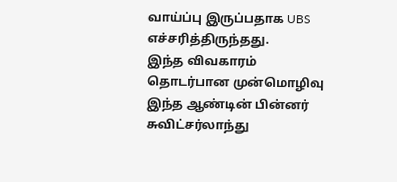வாய்ப்பு இருப்பதாக UBS எச்சரித்திருந்தது.
இந்த விவகாரம் தொடர்பான முன்மொழிவு இந்த ஆண்டின் பின்னர் சுவிட்சர்லாந்து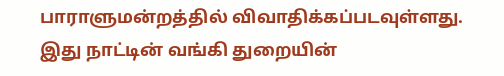பாராளுமன்றத்தில் விவாதிக்கப்படவுள்ளது. இது நாட்டின் வங்கி துறையின்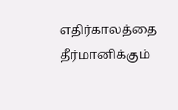எதிர்காலத்தை தீர்மானிக்கும்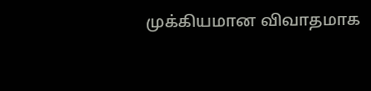முக்கியமான விவாதமாக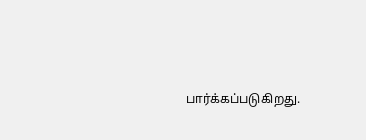பார்க்கப்படுகிறது.